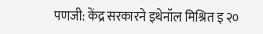पणजी: केंद्र सरकारने इथेनॉल मिश्रित इ २०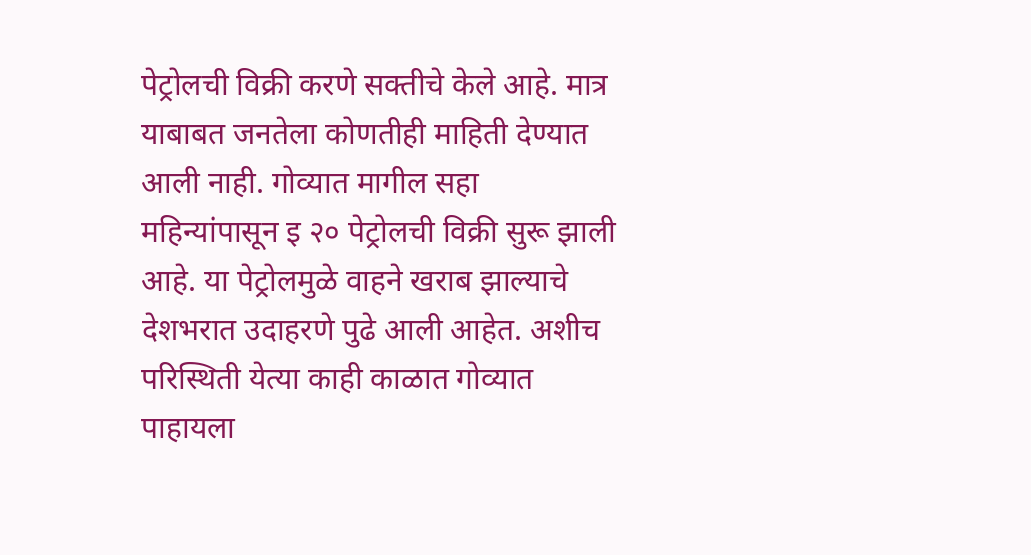पेट्रोलची विक्री करणे सक्तीचे केले आहे. मात्र याबाबत जनतेला कोणतीही माहिती देण्यात आली नाही. गोव्यात मागील सहा महिन्यांपासून इ २० पेट्रोलची विक्री सुरू झाली आहे. या पेट्रोलमुळे वाहने खराब झाल्याचे देशभरात उदाहरणे पुढे आली आहेत. अशीच परिस्थिती येत्या काही काळात गोव्यात पाहायला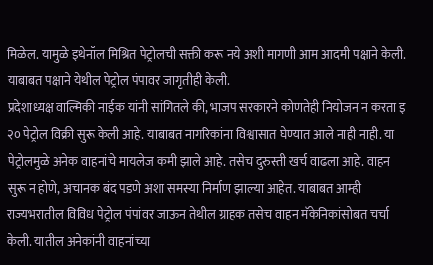मिळेल. यामुळे इथेनॉल मिश्रित पेट्रोलची सक्ती करू नये अशी मागणी आम आदमी पक्षाने केली. याबाबत पक्षाने येथील पेट्रोल पंपावर जागृतीही केली.
प्रदेशाध्यक्ष वाल्मिकी नाईक यांनी सांगितले की, भाजप सरकारने कोणतेही नियोजन न करता इ २० पेट्रोल विक्री सुरू केली आहे. याबाबत नागरिकांना विश्वासात घेण्यात आले नाही नाही. या पेट्रोलमुळे अनेक वाहनांचे मायलेज कमी झाले आहे. तसेच दुरुस्ती खर्च वाढला आहे. वाहन सुरू न होणे, अचानक बंद पडणे अशा समस्या निर्माण झाल्या आहेत. याबाबत आम्ही राज्यभरातील विविध पेट्रोल पंपांवर जाऊन तेथील ग्राहक तसेच वाहन मॅकेनिकांसोबत चर्चा केली. यातील अनेकांनी वाहनांच्या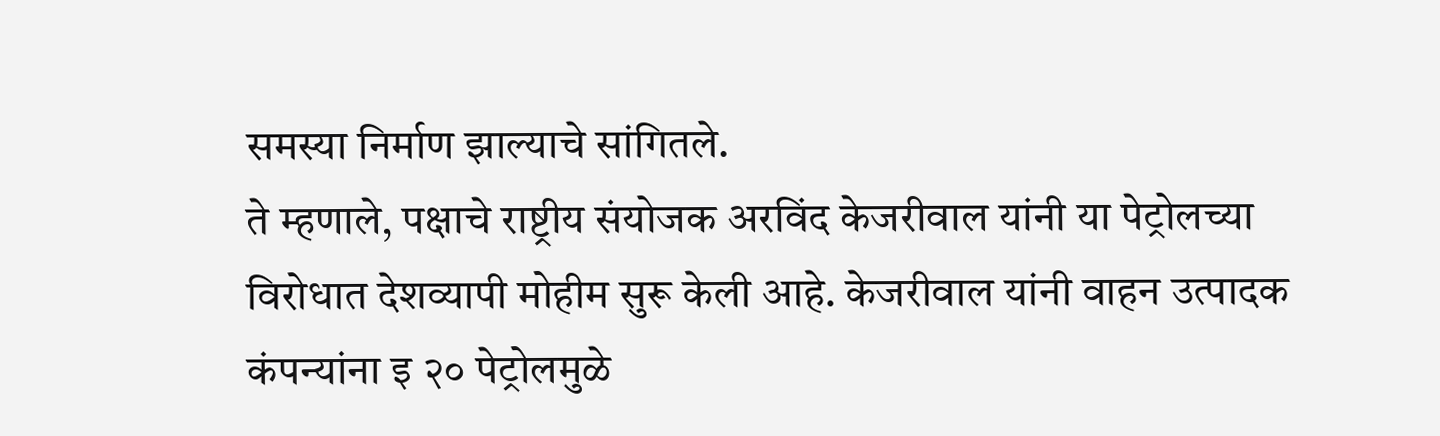समस्या निर्माण झाल्याचे सांगितले.
ते म्हणाले, पक्षाचे राष्ट्रीय संयोजक अरविंद केजरीवाल यांनी या पेट्रोलच्या विरोधात देशव्यापी मोहीम सुरू केली आहे. केजरीवाल यांनी वाहन उत्पादक कंपन्यांना इ २० पेट्रोलमुळे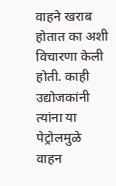वाहने खराब होतात का अशी विचारणा केली होती. काही उद्योजकांनी त्यांना या पेट्रोलमुळे वाहन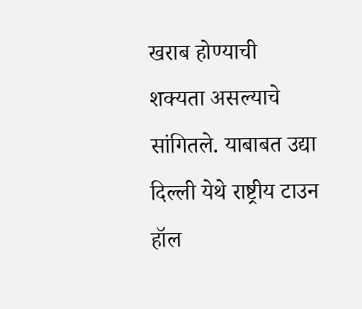खराब होण्याची शक्यता असल्याचे सांगितले. याबाबत उद्या दिल्ली येथे राष्ट्रीय टाउन हॉल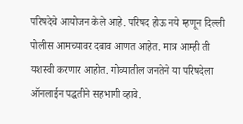परिषदेचे आयोजन केले आहे. परिषद होऊ नये म्हणून दिल्ली पोलीस आमच्यावर दबाव आणत आहेत. मात्र आम्ही ती यशस्वी करणार आहोत. गोव्यातील जनतेने या परिषदेला ऑनलाईन पद्धतीने सहभागी व्हावे.